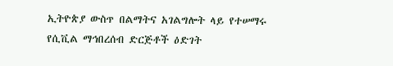ኢትዮጵያ ውስጥ በልማትና አገልግሎት ላይ የተሠማሩ የሲቪል ማኅበረሰብ ድርጅቶች ዕድገት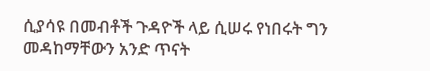ሲያሳዩ በመብቶች ጉዳዮች ላይ ሲሠሩ የነበሩት ግን መዳከማቸውን አንድ ጥናት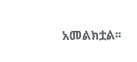አመልክቷል፡፡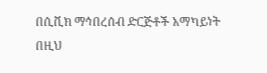በሲቪክ ማኅበረሰብ ድርጅቶች አማካይነት በዚህ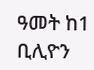ዓመት ከ1 ቢሊዮን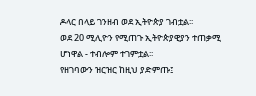ዶላር በላይ ገንዘብ ወደ ኢትዮጵያ ገብቷል፡፡
ወደ 20 ሚሊዮን የሚጠጉ ኢትዮጵያዊያን ተጠቃሚ ሆነዋል - ተብሎም ተገምቷል፡፡
የዘገባውን ዝርዝር ከዚህ ያድምጡ፤